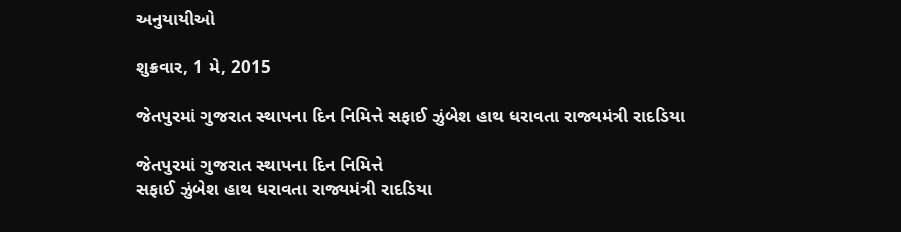અનુયાયીઓ

શુક્રવાર, 1 મે, 2015

જેતપુરમાં ગુજરાત સ્થાપના દિન નિમિત્તે સફાઈ ઝુંબેશ હાથ ધરાવતા રાજ્યમંત્રી રાદડિયા

જેતપુરમાં ગુજરાત સ્થાપના દિન નિમિત્તે
સફાઈ ઝુંબેશ હાથ ધરાવતા રાજ્યમંત્રી રાદડિયા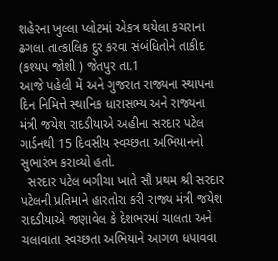શહેરના ખુલ્લા પ્લોટમાં એકત્ર થયેલા કચરાના ઢગલા તાત્કાલિક દુર કરવા સંબંધિતોને તાકીદ
(કશ્યપ જોશી ) જેતપુર તા.1
આજે પહેલી મેં અને ગુજરાત રાજ્યના સ્થાપના દિન નિમિત્તે સ્થાનિક ધારાસભ્ય અને રાજ્યના મંત્રી જયેશ રાદડીયાએ અહીના સરદાર પટેલ ગાર્ડનથી 15 દિવસીય સ્વચ્છતા અભિયાનનો સુભારંભ કરાવ્યો હતો.
  સરદાર પટેલ બગીચા ખાતે સૌ પ્રથમ શ્રી સરદાર પટેલની પ્રતિમાને હારતોરા કરી રાજ્ય મંત્રી જયેશ રાદડીયાએ જણાવેલ કે દેશભરમાં ચાલતા અને ચલાવાતા સ્વચ્છતા અભિયાને આગળ ધપાવવા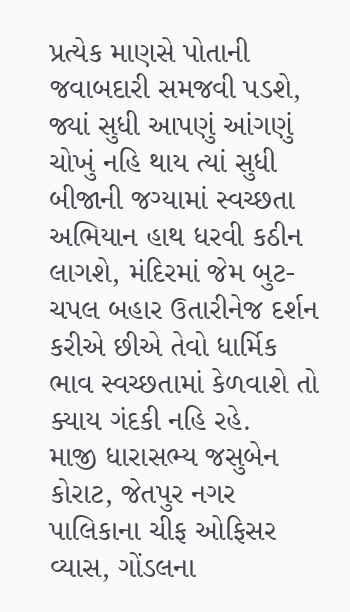પ્રત્યેક માણસે પોતાની જવાબદારી સમજવી પડશે, જ્યાં સુધી આપણું આંગણું ચોખું નહિ થાય ત્યાં સુધી બીજાની જગ્યામાં સ્વચ્છતા અભિયાન હાથ ધરવી કઠીન લાગશે, મંદિરમાં જેમ બુટ-ચપલ બહાર ઉતારીનેજ દર્શન કરીએ છીએ તેવો ધાર્મિક ભાવ સ્વચ્છતામાં કેળવાશે તો ક્યાય ગંદકી નહિ રહે.
માજી ધારાસભ્ય જસુબેન કોરાટ, જેતપુર નગર પાલિકાના ચીફ ઓફિસર વ્યાસ, ગોંડલના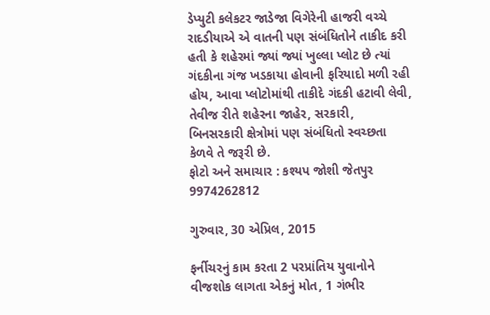ડેપ્યુટી કલેકટર જાડેજા વિગેરેની હાજરી વચ્ચે રાદડીયાએ એ વાતની પણ સંબંધિતોને તાકીદ કરી હતી કે શહેરમાં જ્યાં જ્યાં ખુલ્લા પ્લોટ છે ત્યાં ગંદકીના ગંજ ખડકાયા હોવાની ફરિયાદો મળી રહી હોય, આવા પ્લોટોમાંથી તાકીદે ગંદકી હટાવી લેવી, તેવીજ રીતે શહેરના જાહેર, સરકારી, બિનસરકારી ક્ષેત્રોમાં પણ સંબંધિતો સ્વચ્છતા કેળવે તે જરૂરી છે.
ફોટો અને સમાચાર : કશ્યપ જોશી જેતપુર 9974262812

ગુરુવાર, 30 એપ્રિલ, 2015

ફર્નીચરનું કામ કરતા 2 પરપ્રાંતિય યુવાનોને વીજશોક લાગતા એકનું મોત, 1 ગંભીર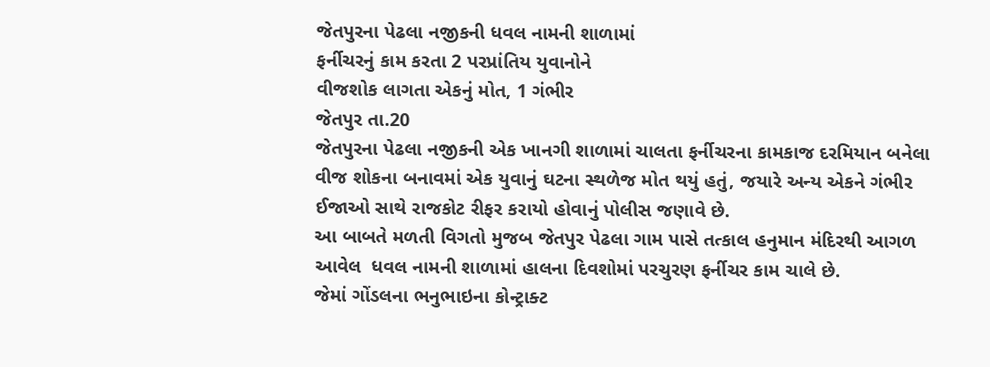જેતપુરના પેઢલા નજીકની ધવલ નામની શાળામાં
ફર્નીચરનું કામ કરતા 2 પરપ્રાંતિય યુવાનોને
વીજશોક લાગતા એકનું મોત, 1 ગંભીર
જેતપુર તા.20
જેતપુરના પેઢલા નજીકની એક ખાનગી શાળામાં ચાલતા ફર્નીચરના કામકાજ દરમિયાન બનેલા વીજ શોકના બનાવમાં એક યુવાનું ઘટના સ્થળેજ મોત થયું હતું, જયારે અન્ય એકને ગંભીર ઈજાઓ સાથે રાજકોટ રીફર કરાયો હોવાનું પોલીસ જણાવે છે.
આ બાબતે મળતી વિગતો મુજબ જેતપુર પેઢલા ગામ પાસે તત્કાલ હનુમાન મંદિરથી આગળ આવેલ  ધવલ નામની શાળામાં હાલના દિવશોમાં પરચુરણ ફર્નીચર કામ ચાલે છે.
જેમાં ગોંડલના ભનુભાઇના કોન્ટ્રાક્ટ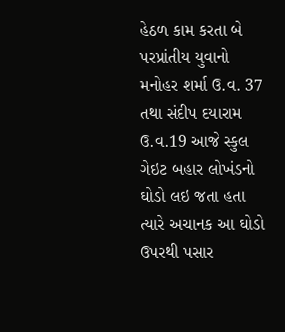હેઠળ કામ કરતા બે પરપ્રાંતીય યુવાનો મનોહર શર્મા ઉ.વ. 37 તથા સંદીપ દયારામ ઉ.વ.19 આજે સ્કુલ ગેઇટ બહાર લોખંડનો ઘોડો લઇ જતા હતા ત્યારે અચાનક આ ઘોડો ઉપરથી પસાર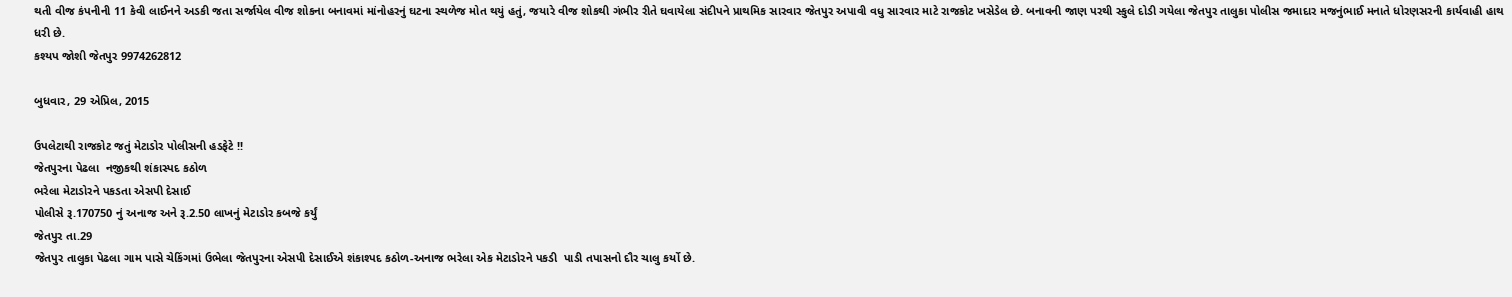થતી વીજ કંપનીની 11 કેવી લાઈનને અડકી જતા સર્જાયેલ વીજ શોકના બનાવમાં માંનોહરનું ઘટના સ્થળેજ મોત થયું હતું, જયારે વીજ શોકથી ગંભીર રીતે ઘવાયેલા સંદીપને પ્રાથમિક સારવાર જેતપુર અપાવી વધુ સારવાર માટે રાજકોટ ખસેડેલ છે. બનાવની જાણ પરથી સ્કુલે દોડી ગયેલા જેતપુર તાલુકા પોલીસ જમાદાર મજનુંભાઈ મનાતે ધોરણસરની કાર્યવાહી હાથ ધરી છે.
કશ્યપ જોશી જેતપુર 9974262812

બુધવાર, 29 એપ્રિલ, 2015

ઉપલેટાથી રાજકોટ જતું મેટાડોર પોલીસની હડફેટે !!
જેતપુરના પેઢલા  નજીકથી શંકાસ્પદ કઠોળ
ભરેલા મેટાડોરને પકડતા એસપી દેસાઈ
પોલીસે રૂ.170750 નું અનાજ અને રૂ.2.50 લાખનું મેટાડોર કબજે કર્યું
જેતપુર તા.29
જેતપુર તાલુકા પેઢલા ગામ પાસે ચેકિંગમાં ઉભેલા જેતપુરના એસપી દેસાઈએ શંકાશ્પદ કઠોળ-અનાજ ભરેલા એક મેટાડોરને પકડી  પાડી તપાસનો દૌર ચાલુ કર્યો છે.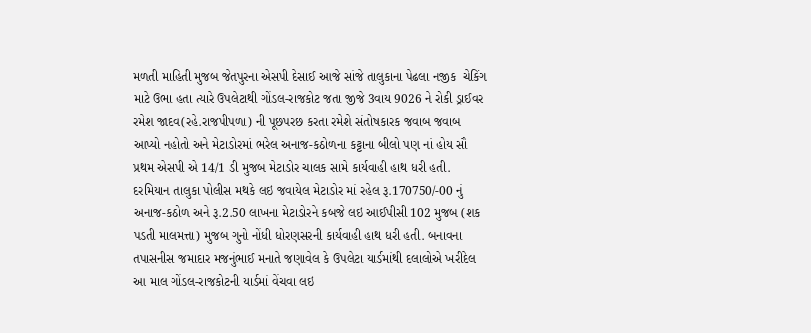મળતી માહિતી મુજબ જેતપુરના એસપી દેસાઈ આજે સાંજે તાલુકાના પેઢલા નજીક  ચેકિંગ માટે ઉભા હતા ત્યારે ઉપલેટાથી ગોંડલ-રાજકોટ જતા જીજે 3વાય 9026 ને રોકી ડ્રાઈવર રમેશ જાદવ(રહે.રાજપીપળા) ની પૂછપરછ કરતા રમેશે સંતોષકારક જવાબ જવાબ આપ્યો નહોતો અને મેટાડોરમાં ભરેલ અનાજ-કઠોળના કટ્ટાના બીલો પણ નાં હોય સૌ પ્રથમ એસપી એ 14/1 ડી મુજબ મેટાડોર ચાલક સામે કાર્યવાહી હાથ ધરી હતી.
દરમિયાન તાલુકા પોલીસ મથકે લઇ જવાયેલ મેટાડોર માં રહેલ રૂ.170750/-00 નું અનાજ-કઠોળ અને રૂ.2.50 લાખના મેટાડોરને કબજે લઇ આઈપીસી 102 મુજબ (શક પડતી માલમત્તા) મુજબ ગુનો નોંધી ધોરણસરની કાર્યવાહી હાથ ધરી હતી. બનાવના તપાસનીસ જમાદાર મજનુંભાઈ મનાતે જણાવેલ કે ઉપલેટા યાર્ડમાંથી દલાલોએ ખરીદેલ આ માલ ગોંડલ-રાજકોટની યાર્ડમાં વેંચવા લઇ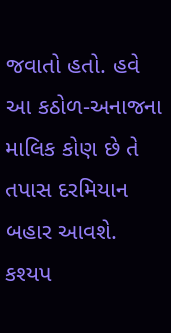જવાતો હતો. હવે આ કઠોળ-અનાજના માલિક કોણ છે તે તપાસ દરમિયાન બહાર આવશે.
કશ્યપ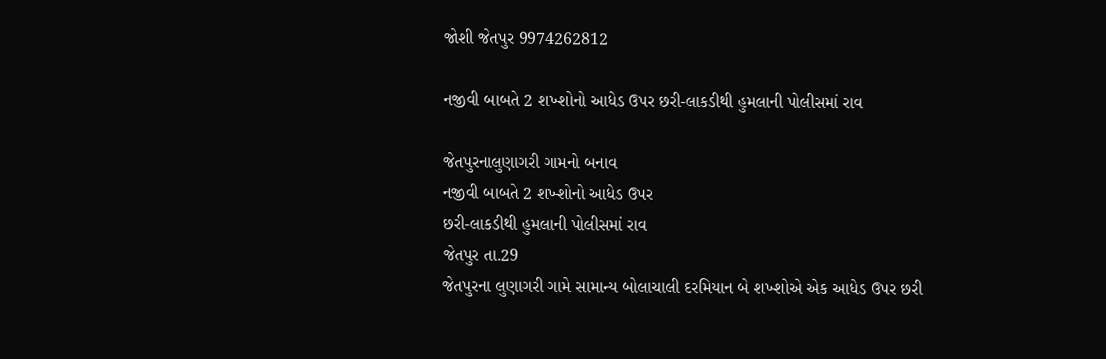જોશી જેતપુર 9974262812

નજીવી બાબતે 2 શખ્શોનો આધેડ ઉપર છરી-લાકડીથી હુમલાની પોલીસમાં રાવ

જેતપુરનાલુણાગરી ગામનો બનાવ
નજીવી બાબતે 2 શખ્શોનો આધેડ ઉપર
છરી-લાકડીથી હુમલાની પોલીસમાં રાવ
જેતપુર તા.29
જેતપુરના લુણાગરી ગામે સામાન્ય બોલાચાલી દરમિયાન બે શખ્શોએ એક આધેડ ઉપર છરી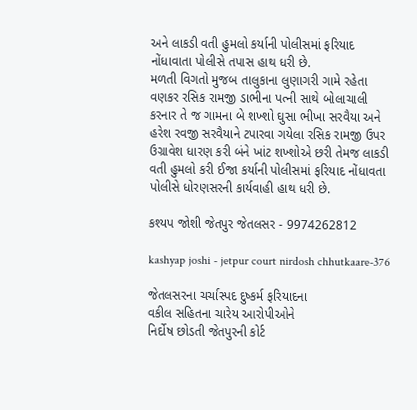અને લાકડી વતી હુમલો કર્યાની પોલીસમાં ફરિયાદ નોંધાવાતા પોલીસે તપાસ હાથ ધરી છે.
મળતી વિગતો મુજબ તાલુકાના લુણાગરી ગામે રહેતા વણકર રસિક રામજી ડાભીના પત્ની સાથે બોલાચાલી કરનાર તે જ ગામના બે શખ્શો ઘુસા ભીખા સરવૈયા અને હરેશ રવજી સરવૈયાને ટપારવા ગયેલા રસિક રામજી ઉપર ઉગ્રાવેશ ધારણ કરી બંને ખાંટ શખ્શોએ છરી તેમજ લાકડી વતી હુમલો કરી ઈજા કર્યાની પોલીસમાં ફરિયાદ નોંધાવતા પોલીસે ધોરણસરની કાર્યવાહી હાથ ધરી છે.

કશ્યપ જોશી જેતપુર જેતલસર - 9974262812

kashyap joshi - jetpur court nirdosh chhutkaare-376

જેતલસરના ચર્ચાસ્પદ દુષ્કર્મ ફરિયાદના
વકીલ સહિતના ચારેય આરોપીઓને
નિર્દોષ છોડતી જેતપુરની કોર્ટ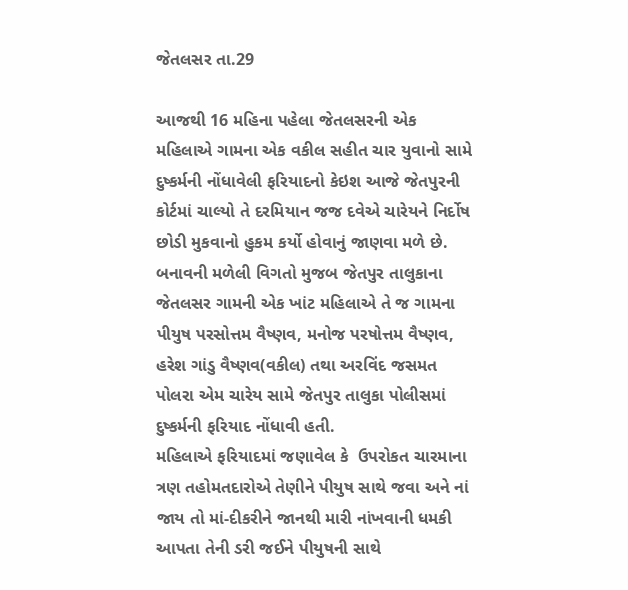જેતલસર તા.29

આજથી 16 મહિના પહેલા જેતલસરની એક મહિલાએ ગામના એક વકીલ સહીત ચાર યુવાનો સામે દુષ્કર્મની નોંધાવેલી ફરિયાદનો કેઇશ આજે જેતપુરની કોર્ટમાં ચાલ્યો તે દરમિયાન જજ દવેએ ચારેયને નિર્દોષ છોડી મુકવાનો હુકમ કર્યો હોવાનું જાણવા મળે છે.
બનાવની મળેલી વિગતો મુજબ જેતપુર તાલુકાના જેતલસર ગામની એક ખાંટ મહિલાએ તે જ ગામના પીયુષ પરસોત્તમ વૈષ્ણવ, મનોજ પરષોત્તમ વૈષ્ણવ, હરેશ ગાંડુ વૈષ્ણવ(વકીલ) તથા અરવિંદ જસમત પોલરા એમ ચારેય સામે જેતપુર તાલુકા પોલીસમાં દુષ્કર્મની ફરિયાદ નોંધાવી હતી.
મહિલાએ ફરિયાદમાં જણાવેલ કે  ઉપરોકત ચારમાના ત્રણ તહોમતદારોએ તેણીને પીયુષ સાથે જવા અને નાં જાય તો માં-દીકરીને જાનથી મારી નાંખવાની ધમકી આપતા તેની ડરી જઈને પીયુષની સાથે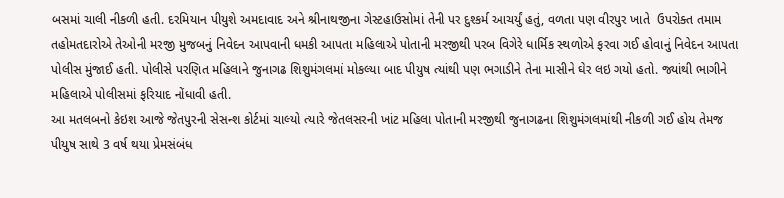બસમાં ચાલી નીકળી હતી. દરમિયાન પીયુશે અમદાવાદ અને શ્રીનાથજીના ગેસ્ટહાઉસોમાં તેની પર દુશ્કર્મ આચર્યું હતું, વળતા પણ વીરપુર ખાતે  ઉપરોક્ત તમામ તહોમતદારોએ તેઓની મરજી મુજબનું નિવેદન આપવાની ધમકી આપતા મહિલાએ પોતાની મરજીથી પરબ વિગેરે ધાર્મિક સ્થળોએ ફરવા ગઈ હોવાનું નિવેદન આપતા પોલીસ મુંજાઈ હતી. પોલીસે પરણિત મહિલાને જુનાગઢ શિશુમંગલમાં મોકલ્યા બાદ પીયુષ ત્યાંથી પણ ભગાડીને તેના માસીને ઘેર લઇ ગયો હતો. જ્યાંથી ભાગીને મહિલાએ પોલીસમાં ફરિયાદ નોંધાવી હતી.
આ મતલબનો કેઇશ આજે જેતપુરની સેસન્શ કોર્ટમાં ચાલ્યો ત્યારે જેતલસરની ખાંટ મહિલા પોતાની મરજીથી જુનાગઢના શિશુમંગલમાંથી નીકળી ગઈ હોય તેમજ પીયુષ સાથે 3 વર્ષ થયા પ્રેમસંબંધ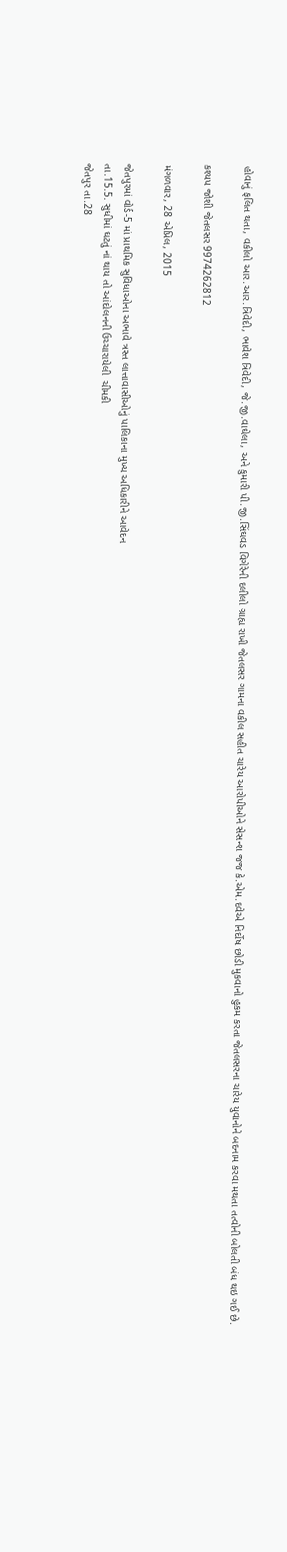હોવાનું ફલિત થતા, વકીલો આર.આર.ત્રિવેદી, ભાવેશ ત્રિવેદી, જે.જી.વાઘેલા, અને કુમારી પી.જી.સિંઘવડ વિગેરેની દલીલો ગ્રાહ્ય રાખી જેતલસર ગામના વકીલ સહીત ચારેય આરોપીઓને સેસન્શ જજ કે.એમ.દવેએ નિર્દોષ છોડી મુકવાનો હુકમ કરતા જેતલસરના ચારેય યુવાનોને બદનામ કરવા મથતા તત્વોની બોલતી બંધ થઇ ગઈ છે.

કશ્યપ જોશી જેતલસર 9974262812

મંગળવાર, 28 એપ્રિલ, 2015

જેતપુરમાં વોર્ડ-5 માં પ્રાથમિક સુવિધાઓના અભાવે ત્રસ્ત લાત્તાવાસીઓનું પાલિકાના મુખ્ય અધિકારીને આવેદન
તા.15.5. સુધીમાં ઘટતું નાં થાય તો આંદોલનની ઉચ્ચારાયેલી  ચીમકી
જેતપુર તા.28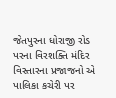જેતપુરના ધોરાજી રોડ પરના વિરશક્તિ મંદિર વિસ્તારના પ્રજાજનો એ પાલિકા કચેરી પર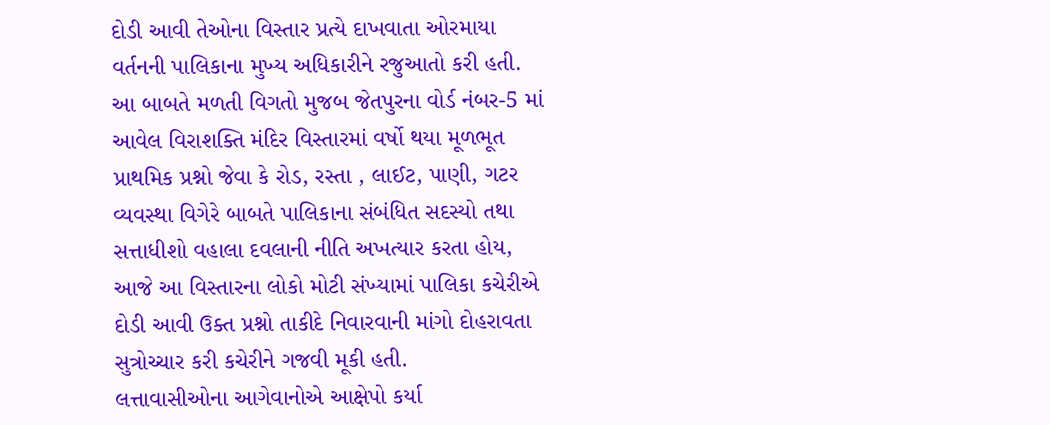દોડી આવી તેઓના વિસ્તાર પ્રત્યે દાખવાતા ઓરમાયા વર્તનની પાલિકાના મુખ્ય અધિકારીને રજુઆતો કરી હતી.
આ બાબતે મળતી વિગતો મુજબ જેતપુરના વોર્ડ નંબર-5 માં આવેલ વિરાશક્તિ મંદિર વિસ્તારમાં વર્ષો થયા મૂળભૂત પ્રાથમિક પ્રશ્નો જેવા કે રોડ, રસ્તા , લાઈટ, પાણી, ગટર વ્યવસ્થા વિગેરે બાબતે પાલિકાના સંબંધિત સદસ્યો તથા સત્તાધીશો વહાલા દવલાની નીતિ અખત્યાર કરતા હોય, આજે આ વિસ્તારના લોકો મોટી સંખ્યામાં પાલિકા કચેરીએ દોડી આવી ઉક્ત પ્રશ્નો તાકીદે નિવારવાની માંગો દોહરાવતા સુત્રોચ્ચાર કરી કચેરીને ગજવી મૂકી હતી.
લત્તાવાસીઓના આગેવાનોએ આક્ષેપો કર્યા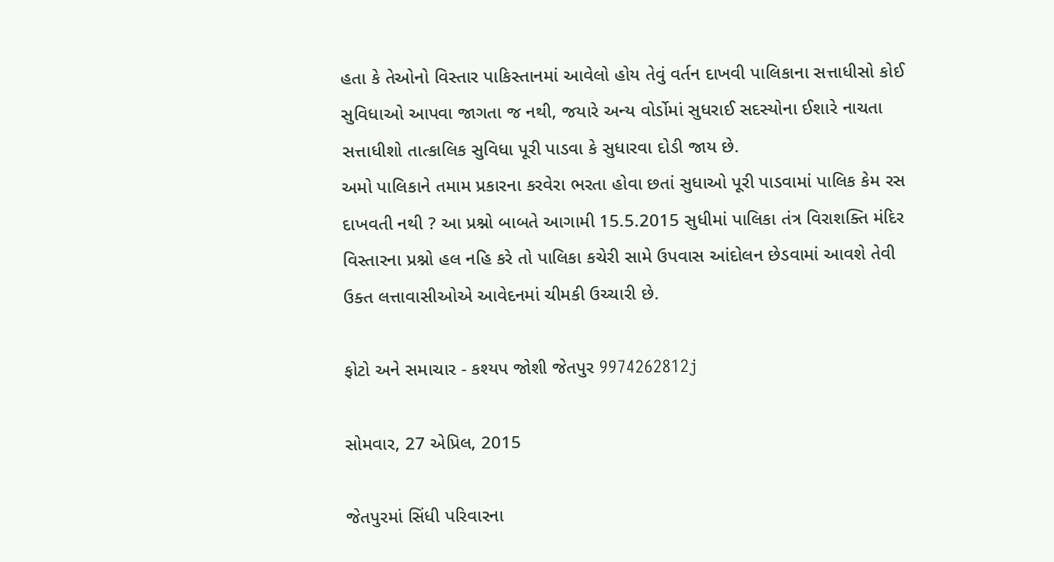હતા કે તેઓનો વિસ્તાર પાકિસ્તાનમાં આવેલો હોય તેવું વર્તન દાખવી પાલિકાના સત્તાધીસો કોઈ સુવિધાઓ આપવા જાગતા જ નથી, જયારે અન્ય વોર્ડોમાં સુધરાઈ સદસ્યોના ઈશારે નાચતા સત્તાધીશો તાત્કાલિક સુવિધા પૂરી પાડવા કે સુધારવા દોડી જાય છે.
અમો પાલિકાને તમામ પ્રકારના કરવેરા ભરતા હોવા છતાં સુધાઓ પૂરી પાડવામાં પાલિક કેમ રસ દાખવતી નથી ? આ પ્રશ્નો બાબતે આગામી 15.5.2015 સુધીમાં પાલિકા તંત્ર વિરાશક્તિ મંદિર વિસ્તારના પ્રશ્નો હલ નહિ કરે તો પાલિકા કચેરી સામે ઉપવાસ આંદોલન છેડવામાં આવશે તેવી ઉક્ત લત્તાવાસીઓએ આવેદનમાં ચીમકી ઉચ્ચારી છે.

ફોટો અને સમાચાર - કશ્યપ જોશી જેતપુર 9974262812j

સોમવાર, 27 એપ્રિલ, 2015

જેતપુરમાં સિંધી પરિવારના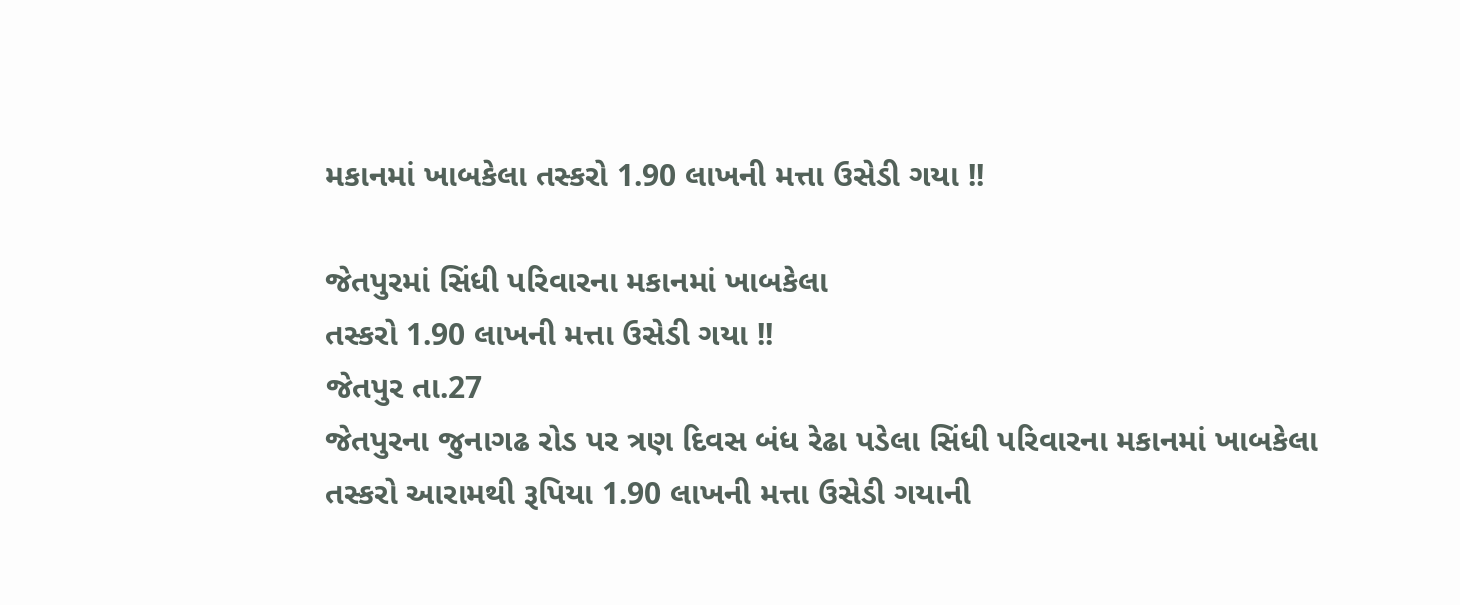મકાનમાં ખાબકેલા તસ્કરો 1.90 લાખની મત્તા ઉસેડી ગયા !!

જેતપુરમાં સિંધી પરિવારના મકાનમાં ખાબકેલા
તસ્કરો 1.90 લાખની મત્તા ઉસેડી ગયા !!
જેતપુર તા.27
જેતપુરના જુનાગઢ રોડ પર ત્રણ દિવસ બંધ રેઢા પડેલા સિંધી પરિવારના મકાનમાં ખાબકેલા તસ્કરો આરામથી રૂપિયા 1.90 લાખની મત્તા ઉસેડી ગયાની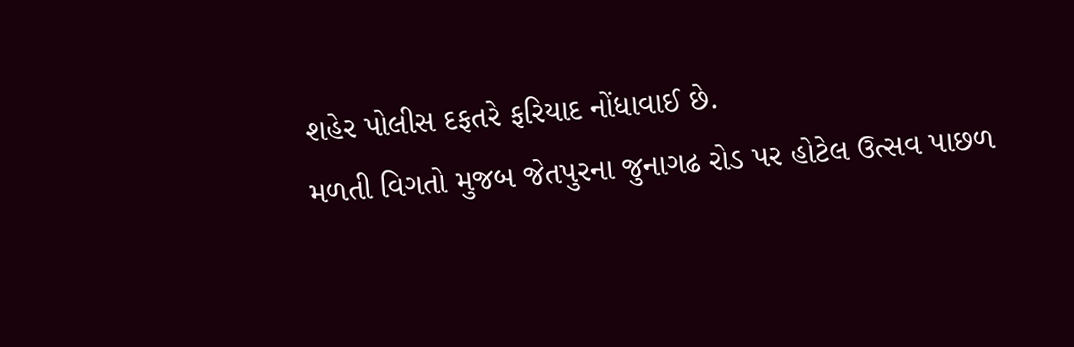શહેર પોલીસ દફતરે ફરિયાદ નોંધાવાઈ છે.
મળતી વિગતો મુજબ જેતપુરના જુનાગઢ રોડ પર હોટેલ ઉત્સવ પાછળ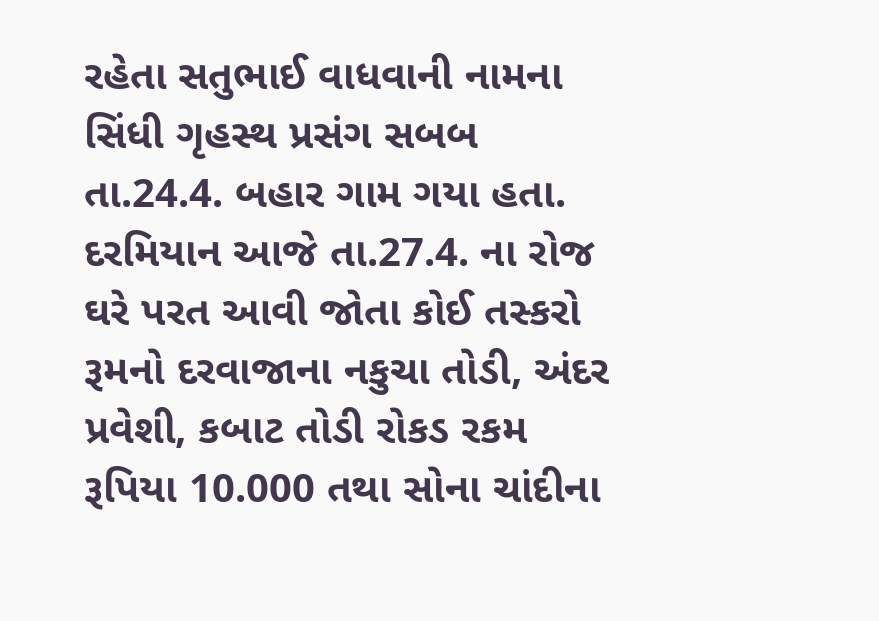રહેતા સતુભાઈ વાધવાની નામના સિંધી ગૃહસ્થ પ્રસંગ સબબ તા.24.4. બહાર ગામ ગયા હતા.
દરમિયાન આજે તા.27.4. ના રોજ ઘરે પરત આવી જોતા કોઈ તસ્કરો રૂમનો દરવાજાના નકુચા તોડી, અંદર પ્રવેશી, કબાટ તોડી રોકડ રકમ રૂપિયા 10.000 તથા સોના ચાંદીના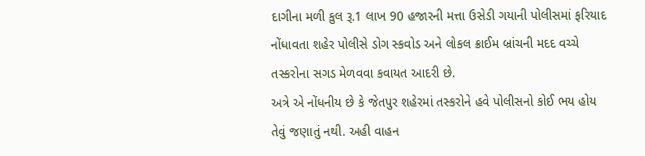દાગીના મળી કુલ રૂ.1 લાખ 90 હજારની મત્તા ઉસેડી ગયાની પોલીસમાં ફરિયાદ નોંધાવતા શહેર પોલીસે ડોગ સ્કવોડ અને લોકલ ક્રાઈમ બ્રાંચની મદદ વચ્ચે તસ્કરોના સગડ મેળવવા કવાયત આદરી છે.
અત્રે એ નોંધનીય છે કે જેતપુર શહેરમાં તસ્કરોને હવે પોલીસનો કોઈ ભય હોય તેવું જણાતું નથી. અહી વાહન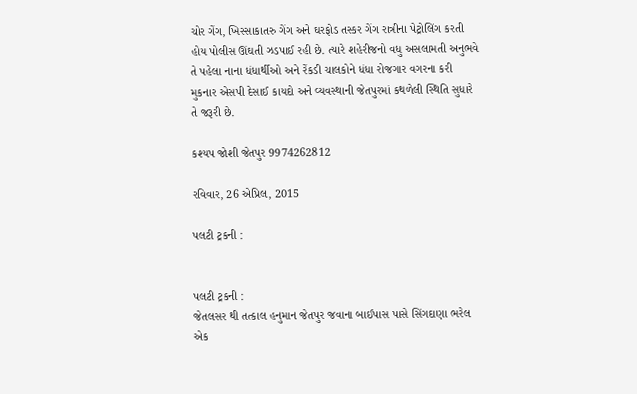ચોર ગેંગ, ખિસ્સાકાતરુ ગેંગ અને ઘરફોડ તસ્કર ગેંગ રાત્રીના પેટ્રોલિંગ કરતી હોય પોલીસ ઊંઘતી ઝડપાઈ રહી છે. ત્યારે શહેરીજનો વધુ અસલામતી અનુભવે તે પહેલા નાના ધંધાર્થીઓ અને રેંકડી ચાલકોને ધંધા રોજગાર વગરના કરી મુકનાર એસપી દેસાઈ કાયદો અને વ્યવસ્થાની જેતપુરમાં કથળેલી સ્થિતિ સુધારે તે જરૂરી છે.

કશ્યપ જોશી જેતપુર 9974262812

રવિવાર, 26 એપ્રિલ, 2015

પલટી ટ્રકની :


પલટી ટ્રકની :
જેતલસર થી તત્કાલ હનુમાન જેતપુર જવાના બાઈપાસ પાસે સિંગદાણા ભરેલ એક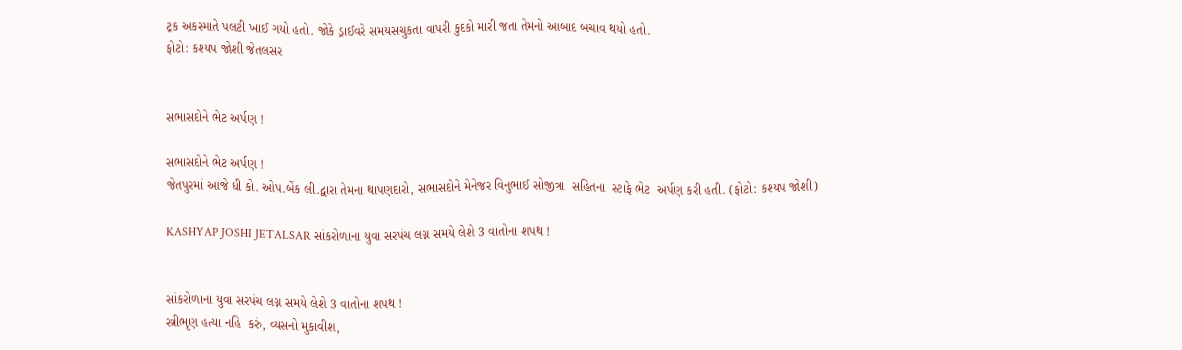ટ્રક અકસ્માતે પલટી ખાઈ ગયો હતો. જોકે ડ્રાઈવરે સમયસચુકતા વાપરી કુદકો મારી જતા તેમનો આબાદ બચાવ થયો હતો.
ફોટો: કશ્યપ જોશી જેતલસર


સભાસદોને ભેટ અર્પણ !

સભાસદોને ભેટ અર્પણ !
જેતપુરમાં આજે ધી કો. ઓપ.બેંક લી.દ્વારા તેમના થાપણદારો, સભાસદોને મેનેજર વિનુભાઈ સોજીત્રા  સહિતના  સ્ટાફે ભેટ  અર્પણ કરી હતી. (ફોટો: કશ્યપ જોશી)

KASHYAP JOSHI JETALSAR સાંકરોળાના યુવા સરપંચ લગ્ન સમયે લેશે 3 વાતોના શપથ !


સાંકરોળાના યુવા સરપંચ લગ્ન સમયે લેશે 3 વાતોના શપથ !
સ્ત્રીભૃણ હત્યા નહિ  કરું, વ્યસનો મુકાવીશ,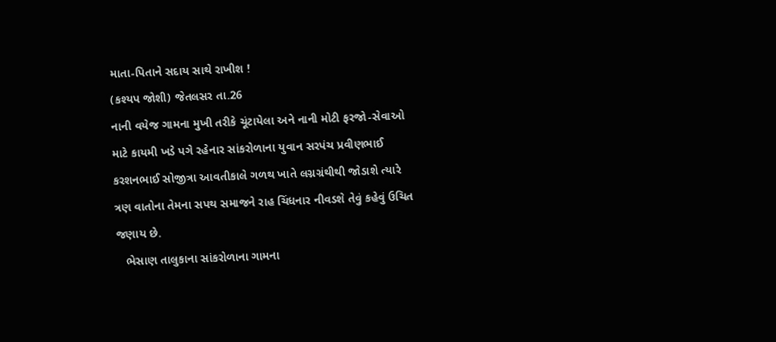માતા-પિતાને સદાય સાથે રાખીશ !
(કશ્યપ જોશી) જેતલસર તા.26
નાની વયેજ ગામના મુખી તરીકે ચૂંટાયેલા અને નાની મોટી ફરજો-સેવાઓ માટે કાયમી ખડે પગે રહેનાર સાંકરોળાના યુવાન સરપંચ પ્રવીણભાઈ કરશનભાઈ સોજીત્રા આવતીકાલે ગળથ ખાતે લગ્નગ્રંથીથી જોડાશે ત્યારે ત્રણ વાતોના તેમના સપથ સમાજને રાહ ચિંધનાર નીવડશે તેવું કહેવું ઉચિત  જણાય છે.
   ભેસાણ તાલુકાના સાંકરોળાના ગામના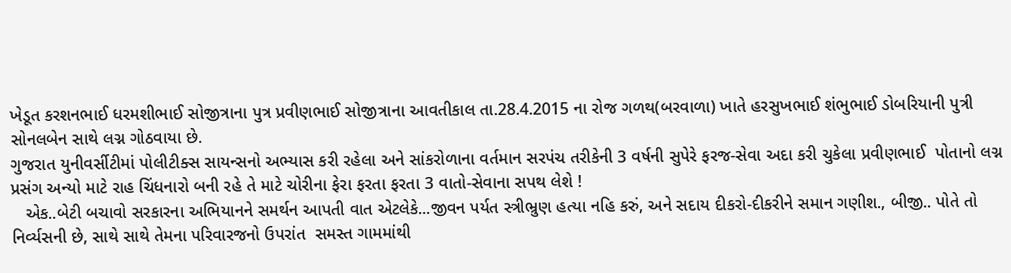ખેડૂત કરશનભાઈ ધરમશીભાઈ સોજીત્રાના પુત્ર પ્રવીણભાઈ સોજીત્રાના આવતીકાલ તા.28.4.2015 ના રોજ ગળથ(બરવાળા) ખાતે હરસુખભાઈ શંભુભાઈ ડોબરિયાની પુત્રી સોનલબેન સાથે લગ્ન ગોઠવાયા છે.
ગુજરાત યુનીવર્સીટીમાં પોલીટીક્સ સાયન્સનો અભ્યાસ કરી રહેલા અને સાંકરોળાના વર્તમાન સરપંચ તરીકેની 3 વર્ષની સુપેરે ફરજ-સેવા અદા કરી ચુકેલા પ્રવીણભાઈ  પોતાનો લગ્ન પ્રસંગ અન્યો માટે રાહ ચિંધનારો બની રહે તે માટે ચોરીના ફેરા ફરતા ફરતા 3 વાતો-સેવાના સપથ લેશે !
   એક..બેટી બચાવો સરકારના અભિયાનને સમર્થન આપતી વાત એટલેકે...જીવન પર્યત સ્ત્રીભ્રુણ હત્યા નહિ કરું, અને સદાય દીકરો-દીકરીને સમાન ગણીશ., બીજી.. પોતે તો નિર્વ્યસની છે, સાથે સાથે તેમના પરિવારજનો ઉપરાંત  સમસ્ત ગામમાંથી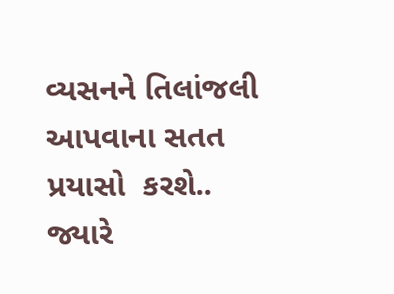વ્યસનને તિલાંજલી આપવાના સતત પ્રયાસો  કરશે..
જ્યારે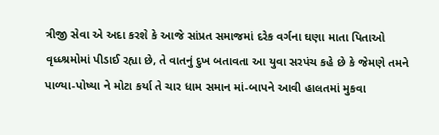ત્રીજી સેવા એ અદા કરશે કે આજે સાંપ્રત સમાજમાં દરેક વર્ગના ઘણા માતા પિતાઓ વૃધ્ધ્શ્રમોમાં પીડાઈ રહ્યા છે, તે વાતનું દુખ બતાવતા આ યુવા સરપંચ કહે છે કે જેમણે તમને પાળ્યા-પોષ્યા ને મોટા કર્યા તે ચાર ધામ સમાન માં-બાપને આવી હાલતમાં મુકવા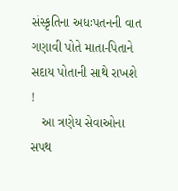સંસ્કૃતિના અધઃપતનની વાત ગણાવી પોતે માતા-પિતાને સદાય પોતાની સાથે રાખશે !
   આ ત્રણેય સેવાઓના સપથ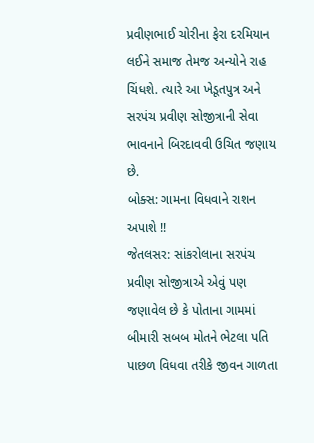પ્રવીણભાઈ ચોરીના ફેરા દરમિયાન લઈને સમાજ તેમજ અન્યોને રાહ ચિંધશે. ત્યારે આ ખેડૂતપુત્ર અને સરપંચ પ્રવીણ સોજીત્રાની સેવા ભાવનાને બિરદાવવી ઉચિત જણાય છે.
બોક્સ: ગામના વિધવાને રાશન અપાશે !!
જેતલસર: સાંકરોલાના સરપંચ પ્રવીણ સોજીત્રાએ એવું પણ જણાવેલ છે કે પોતાના ગામમાં બીમારી સબબ મોતને ભેટલા પતિ પાછળ વિધવા તરીકે જીવન ગાળતા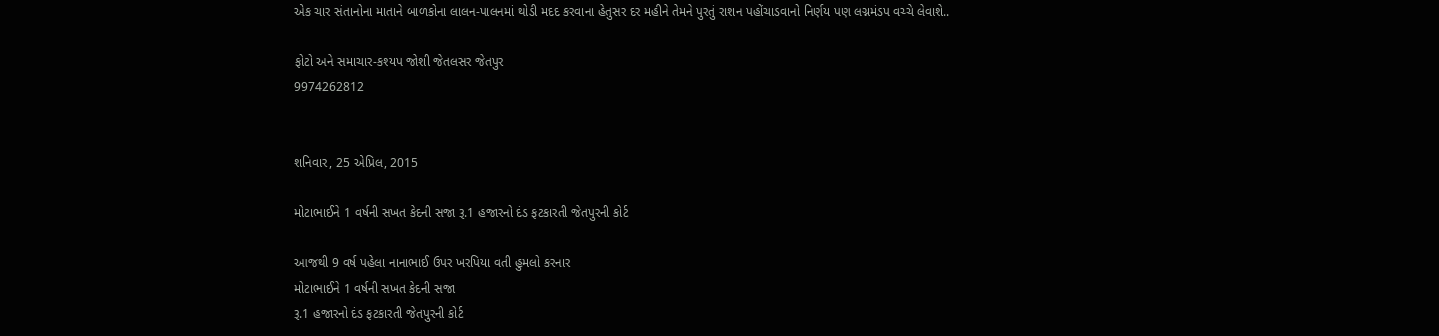એક ચાર સંતાનોના માતાને બાળકોના લાલન-પાલનમાં થોડી મદદ કરવાના હેતુસર દર મહીને તેમને પુરતું રાશન પહોંચાડવાનો નિર્ણય પણ લગ્નમંડપ વચ્ચે લેવાશે..

ફોટો અને સમાચાર-કશ્યપ જોશી જેતલસર જેતપુર
9974262812


શનિવાર, 25 એપ્રિલ, 2015

મોટાભાઈને 1 વર્ષની સખત કેદની સજા રૂ.1 હજારનો દંડ ફટકારતી જેતપુરની કોર્ટ

આજથી 9 વર્ષ પહેલા નાનાભાઈ ઉપર ખરપિયા વતી હુમલો કરનાર
મોટાભાઈને 1 વર્ષની સખત કેદની સજા
રૂ.1 હજારનો દંડ ફટકારતી જેતપુરની કોર્ટ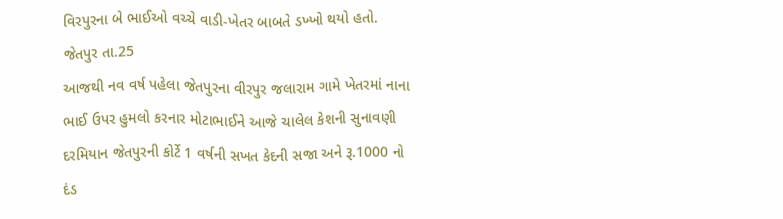વિરપુરના બે ભાઈઓ વચ્ચે વાડી-ખેતર બાબતે ડખ્ખો થયો હતો.
જેતપુર તા.25
આજથી નવ વર્ષ પહેલા જેતપુરના વીરપુર જલારામ ગામે ખેતરમાં નાના ભાઈ ઉપર હુમલો કરનાર મોટાભાઈને આજે ચાલેલ કેશની સુનાવણી દરમિયાન જેતપુરની કોર્ટે 1 વર્ષની સખત કેદની સજા અને રૂ.1000 નો દંડ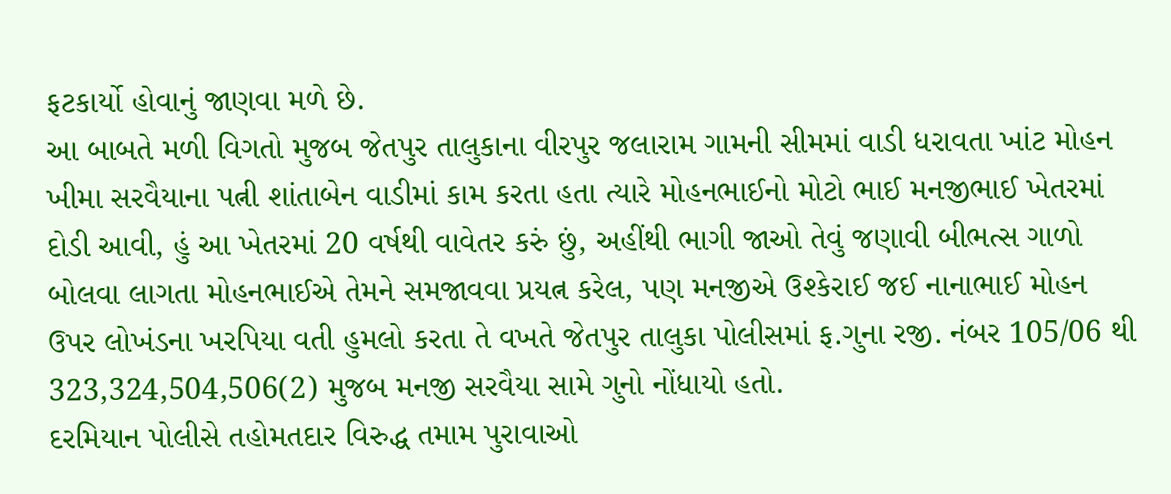ફટકાર્યો હોવાનું જાણવા મળે છે.
આ બાબતે મળી વિગતો મુજબ જેતપુર તાલુકાના વીરપુર જલારામ ગામની સીમમાં વાડી ધરાવતા ખાંટ મોહન ખીમા સરવૈયાના પત્ની શાંતાબેન વાડીમાં કામ કરતા હતા ત્યારે મોહનભાઈનો મોટો ભાઈ મનજીભાઈ ખેતરમાં દોડી આવી, હું આ ખેતરમાં 20 વર્ષથી વાવેતર કરું છું, અહીંથી ભાગી જાઓ તેવું જણાવી બીભત્સ ગાળો બોલવા લાગતા મોહનભાઈએ તેમને સમજાવવા પ્રયત્ન કરેલ, પણ મનજીએ ઉશ્કેરાઈ જઈ નાનાભાઈ મોહન ઉપર લોખંડના ખરપિયા વતી હુમલો કરતા તે વખતે જેતપુર તાલુકા પોલીસમાં ફ.ગુના રજી. નંબર 105/06 થી 323,324,504,506(2) મુજબ મનજી સરવૈયા સામે ગુનો નોંધાયો હતો.
દરમિયાન પોલીસે તહોમતદાર વિરુદ્ધ તમામ પુરાવાઓ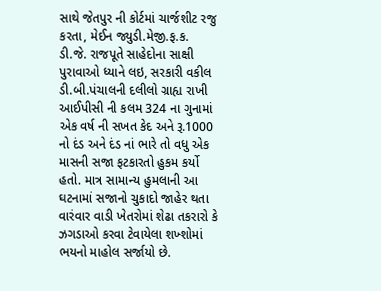સાથે જેતપુર ની કોર્ટમાં ચાર્જશીટ રજુ કરતા, મેઈન જ્યુડી.મેજી.ફ.ક. ડી.જે. રાજપૂતે સાહેદોના સાક્ષી પુરાવાઓ ધ્યાને લઇ, સરકારી વકીલ ડી.બી.પંચાલની દલીલો ગ્રાહ્ય રાખી આઈપીસી ની કલમ 324 ના ગુનામાં એક વર્ષ ની સખત કેદ અને રૂ.1000 નો દંડ અને દંડ નાં ભારે તો વધુ એક માસની સજા ફટકારતો હુકમ કર્યો હતો. માત્ર સામાન્ય હુમલાની આ ઘટનામાં સજાનો ચુકાદો જાહેર થતા વારંવાર વાડી ખેતરોમાં શેઢા તકરારો કે ઝગડાઓ કરવા ટેવાયેલા શખ્શોમાં ભયનો માહોલ સર્જાયો છે.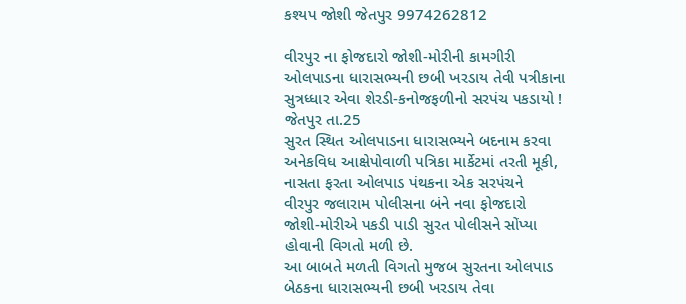કશ્યપ જોશી જેતપુર 9974262812

વીરપુર ના ફોજદારો જોશી-મોરીની કામગીરી
ઓલપાડના ધારાસભ્યની છબી ખરડાય તેવી પત્રીકાના
સુત્રધ્ધાર એવા શેરડી-કનોજફળીનો સરપંચ પકડાયો !
જેતપુર તા.25
સુરત સ્થિત ઓલપાડના ધારાસભ્યને બદનામ કરવા અનેકવિધ આક્ષેપોવાળી પત્રિકા માર્કેટમાં તરતી મૂકી, નાસતા ફરતા ઓલપાડ પંથકના એક સરપંચને  વીરપુર જલારામ પોલીસના બંને નવા ફોજદારો જોશી-મોરીએ પકડી પાડી સુરત પોલીસને સોંપ્યા હોવાની વિગતો મળી છે.
આ બાબતે મળતી વિગતો મુજબ સુરતના ઓલપાડ બેઠકના ધારાસભ્યની છબી ખરડાય તેવા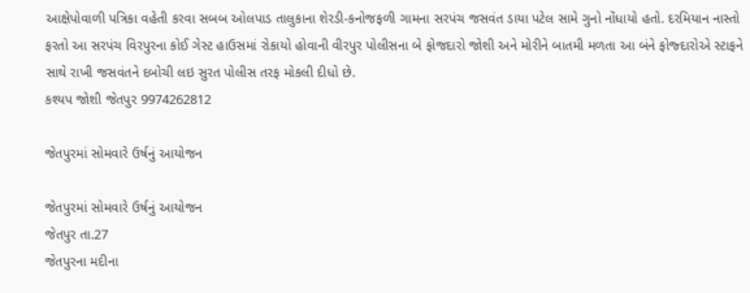આક્ષેપોવાળી પત્રિકા વહેતી કરવા સબબ ઓલપાડ તાલુકાના શેરડી-કનોજફળી ગામના સરપંચ જસવંત ડાયા પટેલ સામે ગુનો નોંધાયો હતો. દરમિયાન નાસ્તો ફરતો આ સરપંચ વિરપુરના કોઈ ગેસ્ટ હાઉસમાં રોકાયો હોવાની વીરપુર પોલીસના બે ફોજદારો જોશી અને મોરીને બાતમી મળતા આ બંને ફોજ્દારોએ સ્ટાફને સાથે રાખી જસવંતને દબોચી લઇ સુરત પોલીસ તરફ મોકલી દીધો છે.
કશ્યપ જોશી જેતપુર 9974262812

જેતપુરમાં સોમવારે ઉર્ષનું આયોજન

જેતપુરમાં સોમવારે ઉર્ષનું આયોજન
જેતપુર તા.27
જેતપુરના મદીના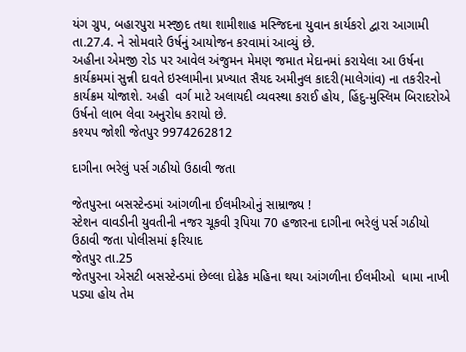યંગ ગ્રુપ, બહારપુરા મસ્જીદ તથા શામીશાહ મસ્જિદના યુવાન કાર્યકરો દ્વારા આગામી તા.27.4. ને સોમવારે ઉર્ષનું આયોજન કરવામાં આવ્યું છે.
અહીના એમજી રોડ પર આવેલ અંજુમન મેમણ જમાત મેદાનમાં કરાયેલા આ ઉર્ષના કાર્યક્રમમાં સુન્ની દાવતે ઇસ્લામીના પ્રખ્યાત સૈયદ અમીનુલ કાદરી(માલેગાંવ) ના તકરીરનો કાર્યક્રમ યોજાશે. અહી  વર્ગ માટે અલાયદી વ્યવસ્થા કરાઈ હોય, હિંદુ-મુસ્લિમ બિરાદરોએ ઉર્ષનો લાભ લેવા અનુરોધ કરાયો છે.
કશ્યપ જોશી જેતપુર 9974262812

દાગીના ભરેલું પર્સ ગઠીયો ઉઠાવી જતા

જેતપુરના બસસ્ટેન્ડમાં આંગળીના ઈલમીઓનું સામ્રાજ્ય !
સ્ટેશન વાવડીની યુવતીની નજર ચૂકવી રૂપિયા 70 હજારના દાગીના ભરેલું પર્સ ગઠીયો ઉઠાવી જતા પોલીસમાં ફરિયાદ
જેતપુર તા.25
જેતપુરના એસટી બસસ્ટેન્ડમાં છેલ્લા દોઢેક મહિના થયા આંગળીના ઈલમીઓ  ધામા નાખી પડ્યા હોય તેમ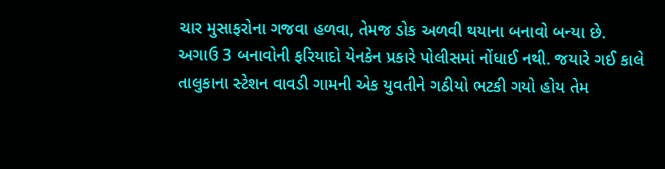ચાર મુસાફરોના ગજવા હળવા, તેમજ ડોક અળવી થયાના બનાવો બન્યા છે.
અગાઉ 3 બનાવોની ફરિયાદો યેનકેન પ્રકારે પોલીસમાં નોંધાઈ નથી. જયારે ગઈ કાલે તાલુકાના સ્ટેશન વાવડી ગામની એક યુવતીને ગઠીયો ભટકી ગયો હોય તેમ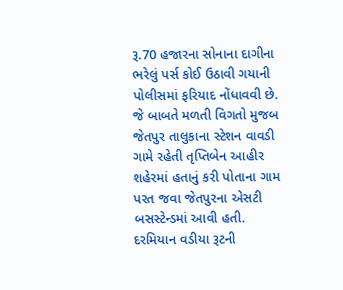રૂ.70 હજારના સોનાના દાગીના ભરેલું પર્સ કોઈ ઉઠાવી ગયાની પોલીસમાં ફરિયાદ નોંધાવવી છે.
જે બાબતે મળતી વિગતો મુજબ જેતપુર તાલુકાના સ્ટેશન વાવડી ગામે રહેતી તૃપ્તિબેન આહીર  શહેરમાં હતાનું કરી પોતાના ગામ પરત જવા જેતપુરના એસટી બસસ્ટેન્ડમાં આવી હતી.
દરમિયાન વડીયા રૂટની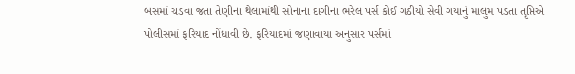બસમાં ચડવા જતા તેણીના થેલામાંથી સોનાના દાગીના ભરેલ પર્સ કોઈ ગઠીયો સેવી ગયાનું માલુમ પડતા તૃપ્તિએ પોલીસમાં ફરિયાદ નોંધાવી છે. ફરિયાદમાં જણાવાયા અનુસાર પર્સમાં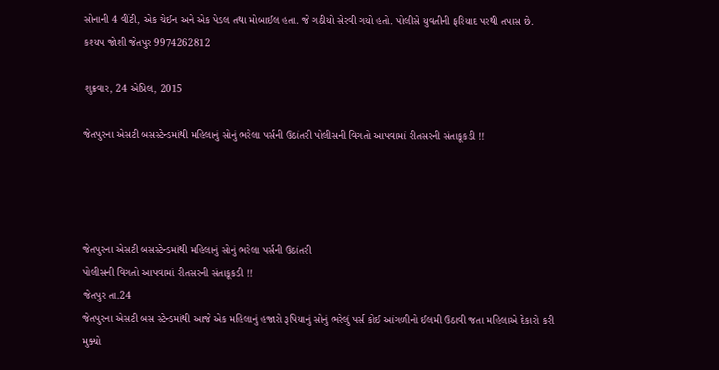સોનાની 4 વીંટી, એક ચેઈન અને એક પેડલ તથા મોબાઈલ હતા. જે ગઠીયો સેરવી ગયો હતો. પોલીસે યુવતીની ફરિયાદ પરથી તપાસ છે.
કશ્યપ જોશી જેતપુર 9974262812

શુક્રવાર, 24 એપ્રિલ, 2015

જેતપુરના એસટી બસસ્ટેન્ડમાંથી મહિલાનું સોનું ભરેલા પર્સની ઉઠાંતરી પોલીસની વિગતો આપવામાં રીતસરની સંતાકૂકડી !!




જેતપુરના એસટી બસસ્ટેન્ડમાંથી મહિલાનું સોનું ભરેલા પર્સની ઉઠાંતરી
પોલીસની વિગતો આપવામાં રીતસરની સંતાકૂકડી !!
જેતપુર તા.24
જેતપુરના એસટી બસ સ્ટેન્ડમાંથી આજે એક મહિલાનું હજારો રૂપિયાનું સોનું ભરેલું પર્સ કોઈ આંગળીનો ઈલમી ઉઠાવી જતા મહિલાએ દેકારો કરી મુક્યો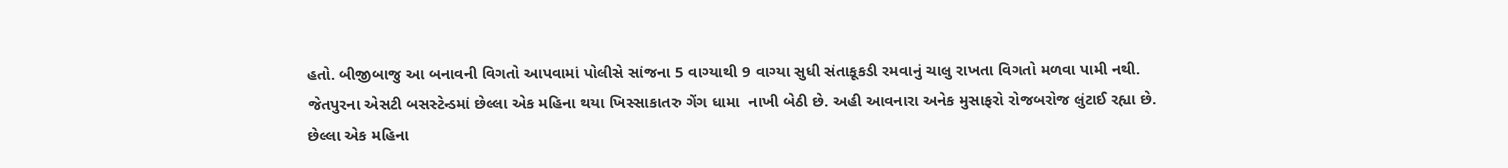હતો. બીજીબાજુ આ બનાવની વિગતો આપવામાં પોલીસે સાંજના 5 વાગ્યાથી 9 વાગ્યા સુધી સંતાકૂકડી રમવાનું ચાલુ રાખતા વિગતો મળવા પામી નથી.
જેતપુરના એસટી બસસ્ટેન્ડમાં છેલ્લા એક મહિના થયા ખિસ્સાકાતરુ ગેંગ ધામા  નાખી બેઠી છે. અહી આવનારા અનેક મુસાફરો રોજબરોજ લુંટાઈ રહ્યા છે. છેલ્લા એક મહિના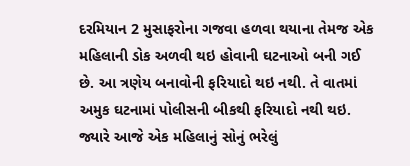દરમિયાન 2 મુસાફરોના ગજવા હળવા થયાના તેમજ એક મહિલાની ડોક અળવી થઇ હોવાની ઘટનાઓ બની ગઈ છે. આ ત્રણેય બનાવોની ફરિયાદો થઇ નથી. તે વાતમાં અમુક ઘટનામાં પોલીસની બીકથી ફરિયાદો નથી થઇ.
જ્યારે આજે એક મહિલાનું સોનું ભરેલું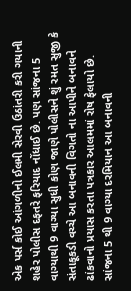એક પર્સ કોઈ આંગળીનો ઈલમી સેરવી ઉઠાંતરી કરી ગયાની શહેર પોલીસ દફતરે ફરિયાદ નોંધાઈ છે. પણ સાંજના 5 વાગ્યાથી 9 વાગ્યા સુધી કોણ જાણે પોલીસને શું રમત સુજી કે સંતાકૂકડી વચ્ચે આ બનાવની વિગતો ના આપીને બનાવને ઢાંકવાનો પ્રયાસ કરતા પત્રકાર આલમમાં રોષ ફેલાયો છે.
સાંજના 5 થી 9 વાગ્યા દરમિયાન આ બનાવની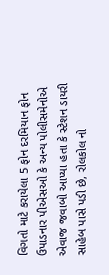વિગતો માટે કરાયેલા 5 ફોન દરમિયાન ફોન ઉપાડનાર પીએસઓ કે અન્ય પોલીસમેનોએ એવાજ જવાબો આપ્યા હતા કે સ્ટેશન ડાયરી સાહેબ પાસે પડી છે, રોલકોલ નો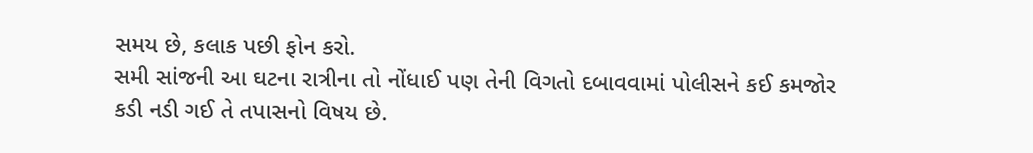સમય છે, કલાક પછી ફોન કરો.
સમી સાંજની આ ઘટના રાત્રીના તો નોંધાઈ પણ તેની વિગતો દબાવવામાં પોલીસને કઈ કમજોર કડી નડી ગઈ તે તપાસનો વિષય છે.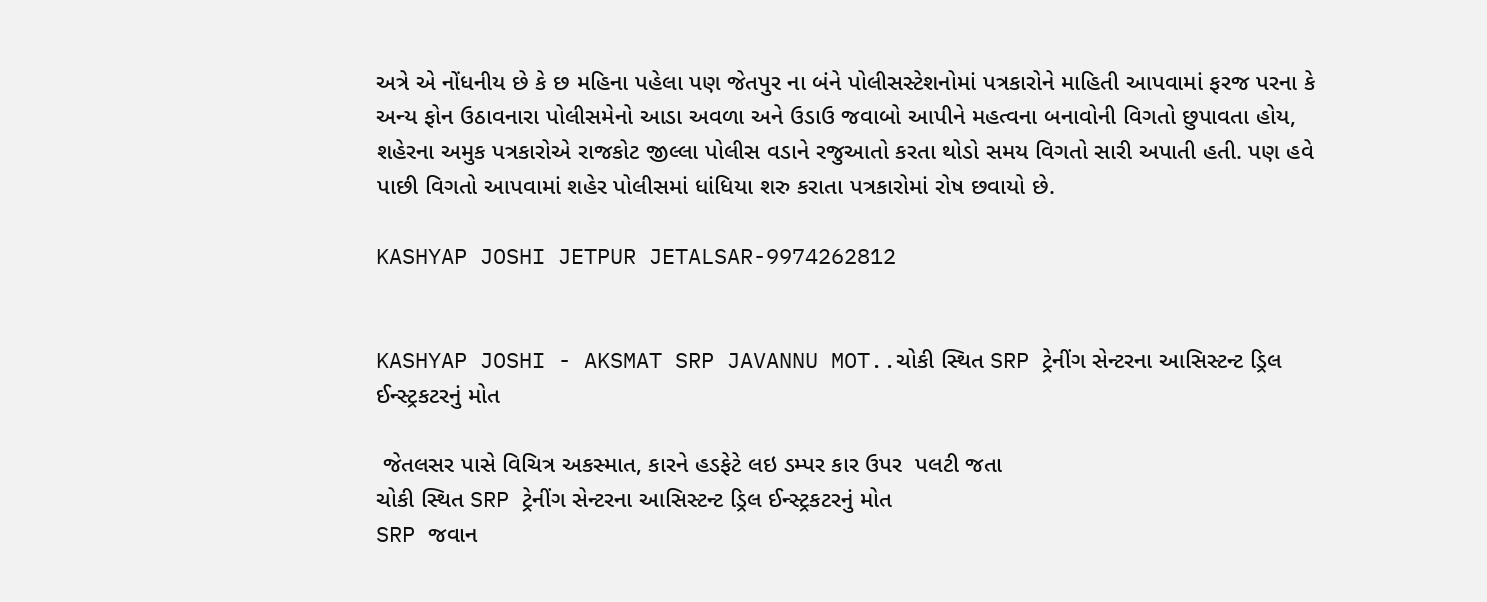અત્રે એ નોંધનીય છે કે છ મહિના પહેલા પણ જેતપુર ના બંને પોલીસસ્ટેશનોમાં પત્રકારોને માહિતી આપવામાં ફરજ પરના કે અન્ય ફોન ઉઠાવનારા પોલીસમેનો આડા અવળા અને ઉડાઉ જવાબો આપીને મહત્વના બનાવોની વિગતો છુપાવતા હોય, શહેરના અમુક પત્રકારોએ રાજકોટ જીલ્લા પોલીસ વડાને રજુઆતો કરતા થોડો સમય વિગતો સારી અપાતી હતી. પણ હવે પાછી વિગતો આપવામાં શહેર પોલીસમાં ધાંધિયા શરુ કરાતા પત્રકારોમાં રોષ છવાયો છે.

KASHYAP JOSHI JETPUR JETALSAR-9974262812


KASHYAP JOSHI - AKSMAT SRP JAVANNU MOT..ચોકી સ્થિત SRP ટ્રેનીંગ સેન્ટરના આસિસ્ટન્ટ ડ્રિલ ઈન્સ્ટ્રકટરનું મોત

 જેતલસર પાસે વિચિત્ર અકસ્માત, કારને હડફેટે લઇ ડમ્પર કાર ઉપર  પલટી જતા
ચોકી સ્થિત SRP ટ્રેનીંગ સેન્ટરના આસિસ્ટન્ટ ડ્રિલ ઈન્સ્ટ્રકટરનું મોત
SRP જવાન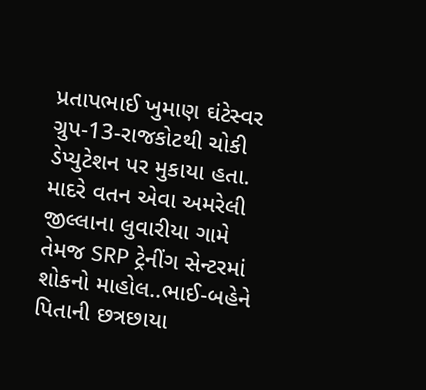પ્રતાપભાઈ ખુમાણ ઘંટેસ્વર ગ્રુપ-13-રાજકોટથી ચોકી ડેપ્યુટેશન પર મુકાયા હતા. માદરે વતન એવા અમરેલી        જીલ્લાના લુવારીયા ગામે તેમજ SRP ટ્રેનીંગ સેન્ટરમાં શોકનો માહોલ..ભાઈ-બહેને પિતાની છત્રછાયા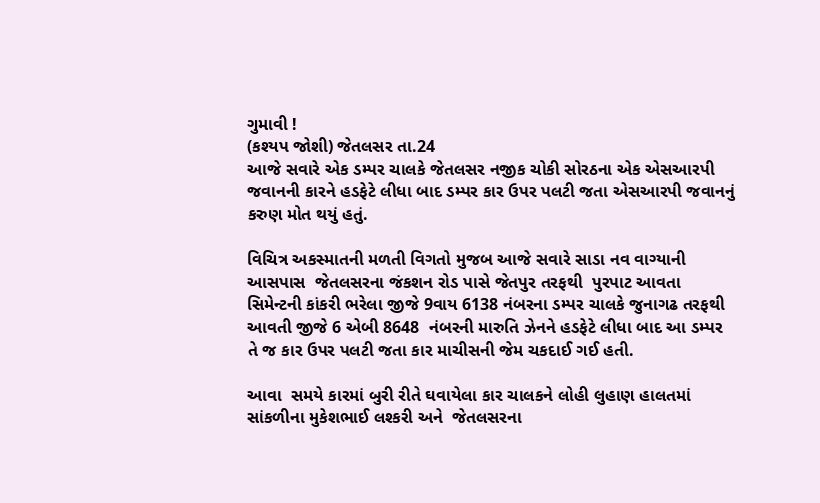ગુમાવી !
(કશ્યપ જોશી) જેતલસર તા.24
આજે સવારે એક ડમ્પર ચાલકે જેતલસર નજીક ચોકી સોરઠના એક એસઆરપી જવાનની કારને હડફેટે લીધા બાદ ડમ્પર કાર ઉપર પલટી જતા એસઆરપી જવાનનું કરુણ મોત થયું હતું.

વિચિત્ર અકસ્માતની મળતી વિગતો મુજબ આજે સવારે સાડા નવ વાગ્યાની આસપાસ  જેતલસરના જંકશન રોડ પાસે જેતપુર તરફથી  પુરપાટ આવતા સિમેન્ટની કાંકરી ભરેલા જીજે 9વાય 6138 નંબરના ડમ્પર ચાલકે જુનાગઢ તરફથી આવતી જીજે 6 એબી 8648  નંબરની મારુતિ ઝેનને હડફેટે લીધા બાદ આ ડમ્પર તે જ કાર ઉપર પલટી જતા કાર માચીસની જેમ ચકદાઈ ગઈ હતી.

આવા  સમયે કારમાં બુરી રીતે ઘવાયેલા કાર ચાલકને લોહી લુહાણ હાલતમાં સાંકળીના મુકેશભાઈ લશ્કરી અને  જેતલસરના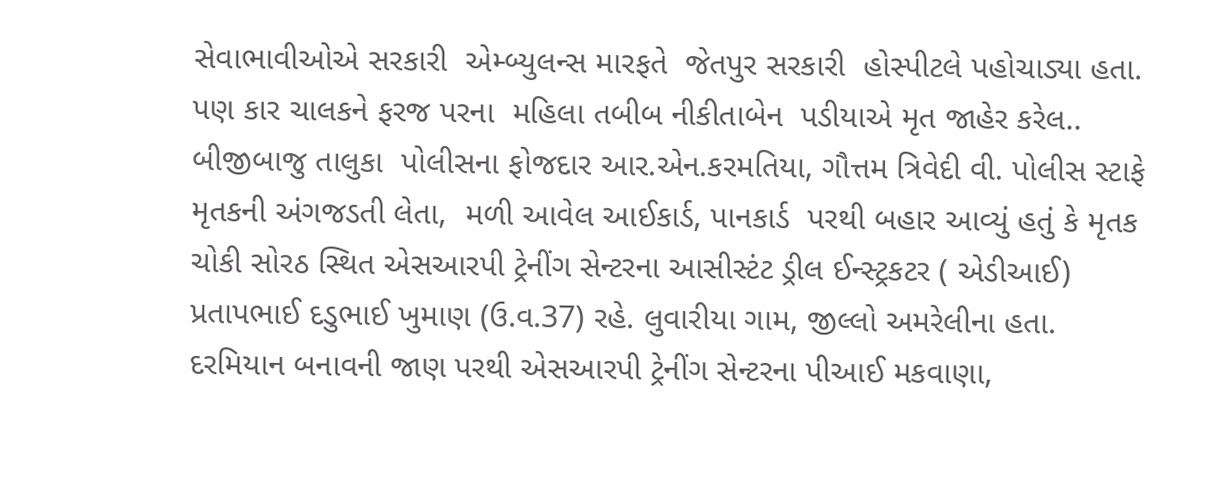સેવાભાવીઓએ સરકારી  એમ્બ્યુલન્સ મારફતે  જેતપુર સરકારી  હોસ્પીટલે પહોચાડ્યા હતા. પણ કાર ચાલકને ફરજ પરના  મહિલા તબીબ નીકીતાબેન  પડીયાએ મૃત જાહેર કરેલ..
બીજીબાજુ તાલુકા  પોલીસના ફોજદાર આર.એન.કરમતિયા, ગૌત્તમ ત્રિવેદી વી. પોલીસ સ્ટાફે મૃતકની અંગજડતી લેતા,  મળી આવેલ આઈકાર્ડ, પાનકાર્ડ  પરથી બહાર આવ્યું હતું કે મૃતક ચોકી સોરઠ સ્થિત એસઆરપી ટ્રેનીંગ સેન્ટરના આસીસ્ટંટ ડ્રીલ ઈન્સ્ટ્રકટર ( એડીઆઈ) પ્રતાપભાઈ દડુભાઈ ખુમાણ (ઉ.વ.37) રહે. લુવારીયા ગામ, જીલ્લો અમરેલીના હતા.
દરમિયાન બનાવની જાણ પરથી એસઆરપી ટ્રેનીંગ સેન્ટરના પીઆઈ મકવાણા,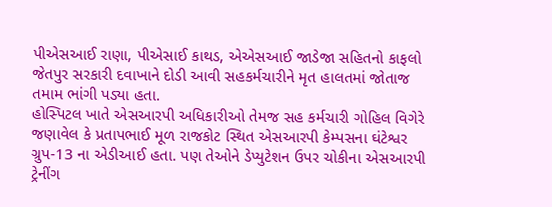પીએસઆઈ રાણા, પીએસાઈ કાથડ, એએસઆઈ જાડેજા સહિતનો કાફલો જેતપુર સરકારી દવાખાને દોડી આવી સહકર્મચારીને મૃત હાલતમાં જોતાજ તમામ ભાંગી પડ્યા હતા.
હોસ્પિટલ ખાતે એસઆરપી અધિકારીઓ તેમજ સહ કર્મચારી ગોહિલ વિગેરે જણાવેલ કે પ્રતાપભાઈ મૂળ રાજકોટ સ્થિત એસઆરપી કેમ્પસના ઘંટેશ્વર ગ્રુપ-13 ના એડીઆઈ હતા. પણ તેઓને ડેપ્યુટેશન ઉપર ચોકીના એસઆરપી ટ્રેનીંગ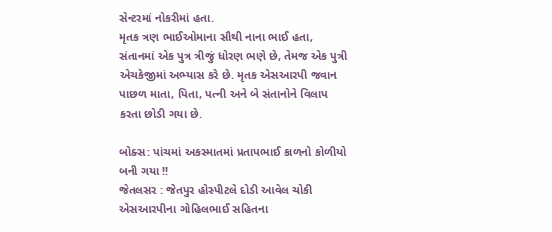સેન્ટરમાં નોકરીમાં હતા.
મૃતક ત્રણ ભાઈઓમાના સૌથી નાના ભાઈ હતા, સંતાનમાં એક પુત્ર ત્રીજું ધોરણ ભણે છે, તેમજ એક પુત્રી એચકેજીમાં અભ્યાસ કરે છે. મૃતક એસઆરપી જવાન પાછળ માતા, પિતા, પત્ની અને બે સંતાનોને વિલાપ કરતા છોડી ગયા છે.

બોક્સ: પાંચમાં અકસ્માતમાં પ્રતાપભાઈ કાળનો કોળીયો બની ગયા !!
જેતલસર : જેતપુર હોસ્પીટલે દોડી આવેલ ચોકી એસઆરપીના ગોહિલભાઈ સહિતના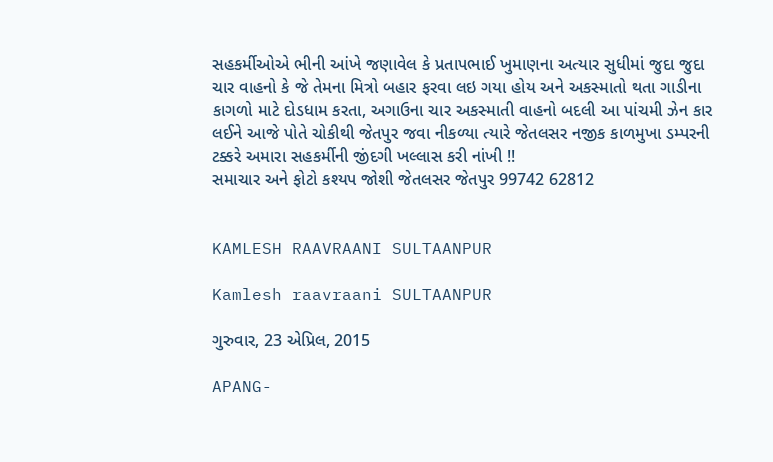સહકર્મીઓએ ભીની આંખે જણાવેલ કે પ્રતાપભાઈ ખુમાણના અત્યાર સુધીમાં જુદા જુદા ચાર વાહનો કે જે તેમના મિત્રો બહાર ફરવા લઇ ગયા હોય અને અકસ્માતો થતા ગાડીના કાગળો માટે દોડધામ કરતા, અગાઉના ચાર અકસ્માતી વાહનો બદલી આ પાંચમી ઝેન કાર લઈને આજે પોતે ચોકીથી જેતપુર જવા નીકળ્યા ત્યારે જેતલસર નજીક કાળમુખા ડમ્પરની ટક્કરે અમારા સહકર્મીની જીંદગી ખલ્લાસ કરી નાંખી !!
સમાચાર અને ફોટો કશ્યપ જોશી જેતલસર જેતપુર 99742 62812


KAMLESH RAAVRAANI SULTAANPUR

Kamlesh raavraani SULTAANPUR

ગુરુવાર, 23 એપ્રિલ, 2015

APANG-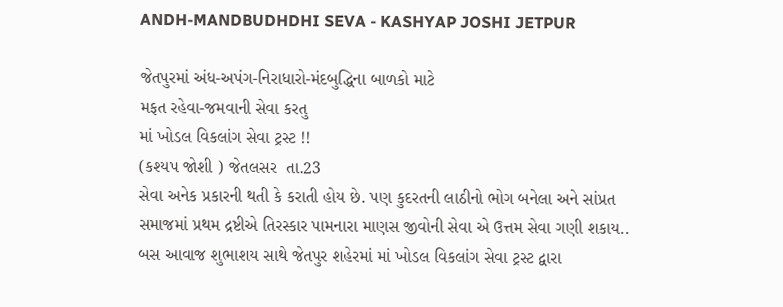ANDH-MANDBUDHDHI SEVA - KASHYAP JOSHI JETPUR

જેતપુરમાં અંધ-અપંગ-નિરાધારો-મંદબુદ્ધિના બાળકો માટે
મફત રહેવા-જમવાની સેવા કરતુ
માં ખોડલ વિકલાંગ સેવા ટ્રસ્ટ !!
(કશ્યપ જોશી ) જેતલસર  તા.23
સેવા અનેક પ્રકારની થતી કે કરાતી હોય છે. પણ કુદરતની લાઠીનો ભોગ બનેલા અને સાંપ્રત સમાજમાં પ્રથમ દ્રષ્ટીએ તિરસ્કાર પામનારા માણસ જીવોની સેવા એ ઉત્તમ સેવા ગણી શકાય..
બસ આવાજ શુભાશય સાથે જેતપુર શહેરમાં માં ખોડલ વિકલાંગ સેવા ટ્રસ્ટ દ્વારા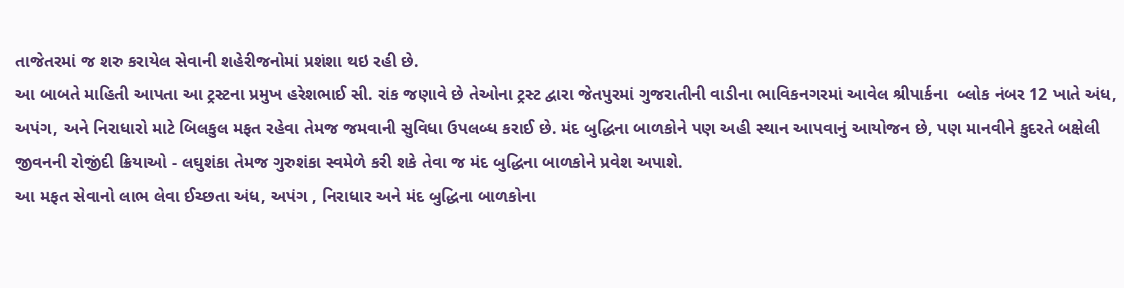તાજેતરમાં જ શરુ કરાયેલ સેવાની શહેરીજનોમાં પ્રશંશા થઇ રહી છે.
આ બાબતે માહિતી આપતા આ ટ્રસ્ટના પ્રમુખ હરેશભાઈ સી. રાંક જણાવે છે તેઓના ટ્રસ્ટ દ્વારા જેતપુરમાં ગુજરાતીની વાડીના ભાવિકનગરમાં આવેલ શ્રીપાર્કના  બ્લોક નંબર 12 ખાતે અંધ, અપંગ, અને નિરાધારો માટે બિલકુલ મફત રહેવા તેમજ જમવાની સુવિધા ઉપલબ્ધ કરાઈ છે. મંદ બુદ્ધિના બાળકોને પણ અહી સ્થાન આપવાનું આયોજન છે, પણ માનવીને કુદરતે બક્ષેલી જીવનની રોજીંદી ક્રિયાઓ - લઘુશંકા તેમજ ગુરુશંકા સ્વમેળે કરી શકે તેવા જ મંદ બુદ્ધિના બાળકોને પ્રવેશ અપાશે.
આ મફત સેવાનો લાભ લેવા ઈચ્છતા અંધ, અપંગ , નિરાધાર અને મંદ બુદ્ધિના બાળકોના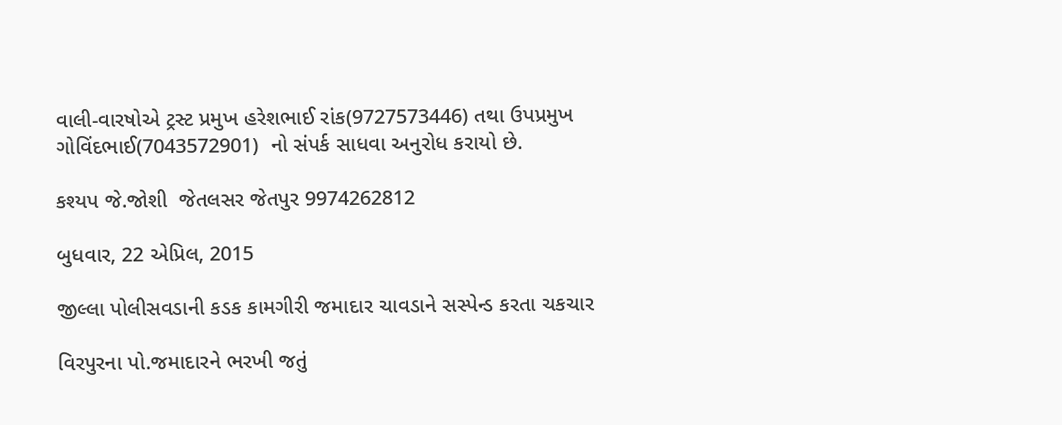વાલી-વારષોએ ટ્રસ્ટ પ્રમુખ હરેશભાઈ રાંક(9727573446) તથા ઉપપ્રમુખ ગોવિંદભાઈ(7043572901)  નો સંપર્ક સાધવા અનુરોધ કરાયો છે.

કશ્યપ જે.જોશી  જેતલસર જેતપુર 9974262812

બુધવાર, 22 એપ્રિલ, 2015

જીલ્લા પોલીસવડાની કડક કામગીરી જમાદાર ચાવડાને સસ્પેન્ડ કરતા ચકચાર

વિરપુરના પો.જમાદારને ભરખી જતું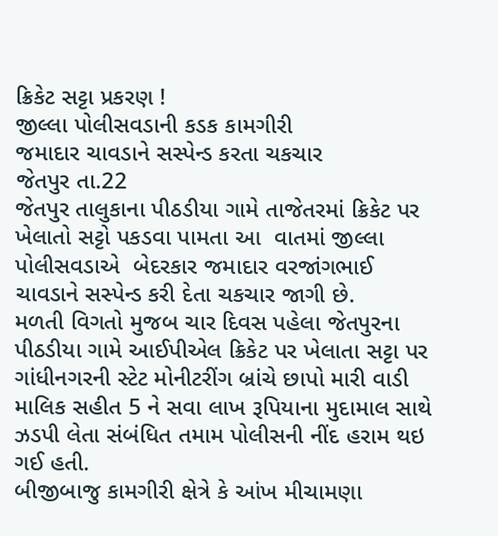ક્રિકેટ સટ્ટા પ્રકરણ !
જીલ્લા પોલીસવડાની કડક કામગીરી
જમાદાર ચાવડાને સસ્પેન્ડ કરતા ચકચાર
જેતપુર તા.22
જેતપુર તાલુકાના પીઠડીયા ગામે તાજેતરમાં ક્રિકેટ પર ખેલાતો સટ્ટો પકડવા પામતા આ  વાતમાં જીલ્લા પોલીસવડાએ  બેદરકાર જમાદાર વરજાંગભાઈ ચાવડાને સસ્પેન્ડ કરી દેતા ચકચાર જાગી છે.
મળતી વિગતો મુજબ ચાર દિવસ પહેલા જેતપુરના પીઠડીયા ગામે આઈપીએલ ક્રિકેટ પર ખેલાતા સટ્ટા પર ગાંધીનગરની સ્ટેટ મોનીટરીંગ બ્રાંચે છાપો મારી વાડી માલિક સહીત 5 ને સવા લાખ રૂપિયાના મુદામાલ સાથે ઝડપી લેતા સંબંધિત તમામ પોલીસની નીંદ હરામ થઇ ગઈ હતી.
બીજીબાજુ કામગીરી ક્ષેત્રે કે આંખ મીચામણા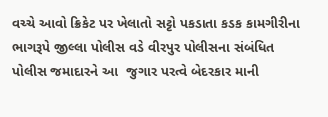વચ્ચે આવો ક્રિકેટ પર ખેલાતો સટ્ટો પકડાતા કડક કામગીરીના ભાગરૂપે જીલ્લા પોલીસ વડે વીરપુર પોલીસના સંબંધિત પોલીસ જમાદારને આ  જુગાર પરત્વે બેદરકાર માની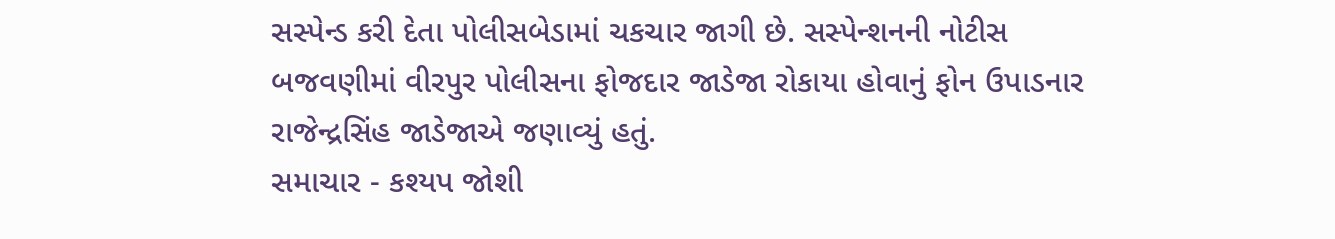સસ્પેન્ડ કરી દેતા પોલીસબેડામાં ચકચાર જાગી છે. સસ્પેન્શનની નોટીસ બજવણીમાં વીરપુર પોલીસના ફોજદાર જાડેજા રોકાયા હોવાનું ફોન ઉપાડનાર રાજેન્દ્રસિંહ જાડેજાએ જણાવ્યું હતું.
સમાચાર - કશ્યપ જોશી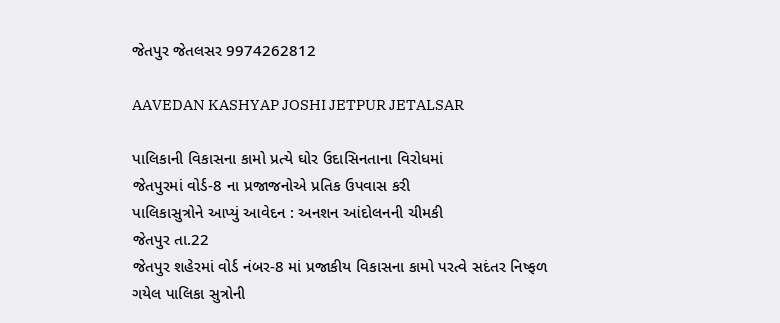જેતપુર જેતલસર 9974262812

AAVEDAN KASHYAP JOSHI JETPUR JETALSAR

પાલિકાની વિકાસના કામો પ્રત્યે ઘોર ઉદાસિનતાના વિરોધમાં
જેતપુરમાં વોર્ડ-8 ના પ્રજાજનોએ પ્રતિક ઉપવાસ કરી
પાલિકાસુત્રોને આપ્યું આવેદન : અનશન આંદોલનની ચીમકી
જેતપુર તા.22
જેતપુર શહેરમાં વોર્ડ નંબર-8 માં પ્રજાકીય વિકાસના કામો પરત્વે સદંતર નિષ્ફળ ગયેલ પાલિકા સુત્રોની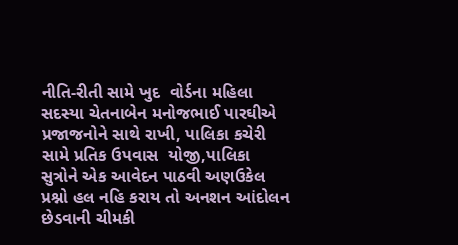નીતિ-રીતી સામે ખુદ  વોર્ડના મહિલા સદસ્યા ચેતનાબેન મનોજભાઈ પારઘીએ પ્રજાજનોને સાથે રાખી, પાલિકા કચેરી સામે પ્રતિક ઉપવાસ  યોજી,પાલિકા સુત્રોને એક આવેદન પાઠવી અણઉકેલ પ્રશ્નો હલ નહિ કરાય તો અનશન આંદોલન છેડવાની ચીમકી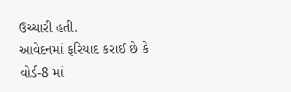ઉચ્ચારી હતી.
આવેદનમાં ફરિયાદ કરાઈ છે કે વોર્ડ-8 માં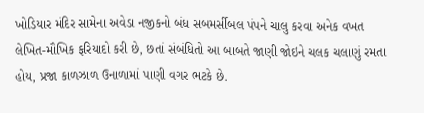ખોડિયાર મંદિર સામેના અવેડા નજીકનો બંધ સબમર્સીબલ પંપને ચાલુ કરવા અનેક વખત લેખિત-મૌખિક ફરિયાદો કરી છે, છતાં સંબંધિતો આ બાબતે જાણી જોઇને ચલક ચલાણું રમતા હોય, પ્રજા કાળઝાળ ઉનાળામાં પાણી વગર ભટકે છે.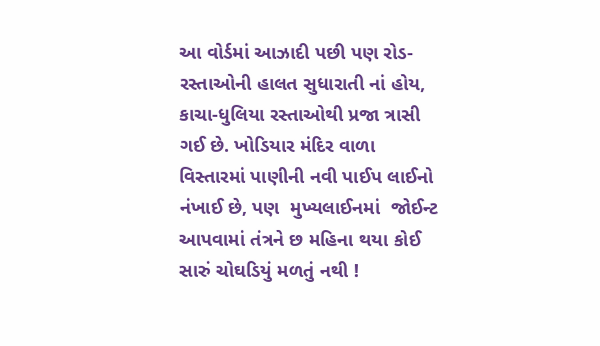આ વોર્ડમાં આઝાદી પછી પણ રોડ-રસ્તાઓની હાલત સુધારાતી નાં હોય, કાચા-ધુલિયા રસ્તાઓથી પ્રજા ત્રાસી ગઈ છે. ખોડિયાર મંદિર વાળા વિસ્તારમાં પાણીની નવી પાઈપ લાઈનો નંખાઈ છે, પણ  મુખ્યલાઈનમાં  જોઈન્ટ આપવામાં તંત્રને છ મહિના થયા કોઈ સારું ચોઘડિયું મળતું નથી !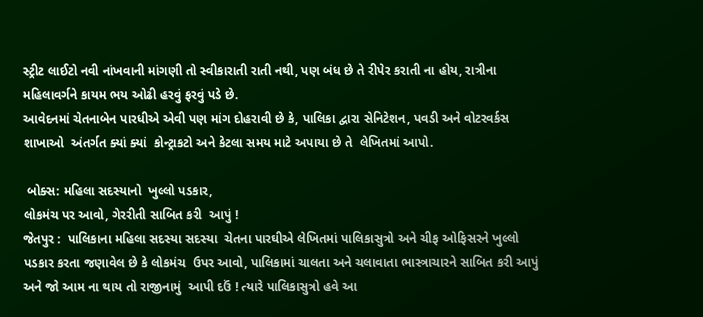સ્ટ્રીટ લાઈટો નવી નાંખવાની માંગણી તો સ્વીકારાતી રાતી નથી, પણ બંધ છે તે રીપેર કરાતી ના હોય, રાત્રીના મહિલાવર્ગને કાયમ ભય ઓઢી હરવું ફરવું પડે છે.
આવેદનમાં ચેતનાબેન પારધીએ એવી પણ માંગ દોહરાવી છે કે, પાલિકા દ્વારા સેનિટેશન, પવડી અને વોટરવર્કસ શાખાઓ  અંતર્ગત ક્યાં ક્યાં  કોન્ટ્રાકટો અને કેટલા સમય માટે અપાયા છે તે  લેખિતમાં આપો.

 બોક્સ: મહિલા સદસ્યાનો  ખુલ્લો પડકાર,
લોકમંચ પર આવો, ગેરરીતી સાબિત કરી  આપું !
જેતપુર :  પાલિકાના મહિલા સદસ્યા સદસ્યા  ચેતના પારઘીએ લેખિતમાં પાલિકાસુત્રો અને ચીફ ઓફિસરને ખુલ્લો પડકાર કરતા જણાવેલ છે કે લોકમંચ  ઉપર આવો, પાલિકામાં ચાલતા અને ચલાવાતા ભાસ્ત્રાચારને સાબિત કરી આપું અને જો આમ ના થાય તો રાજીનામું  આપી દઉં ! ત્યારે પાલિકાસુત્રો હવે આ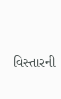વિસ્તારની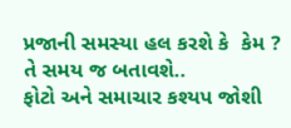પ્રજાની સમસ્યા હલ કરશે કે  કેમ ? તે સમય જ બતાવશે..
ફોટો અને સમાચાર કશ્યપ જોશી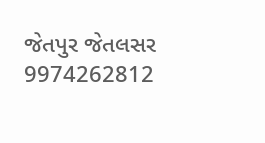જેતપુર જેતલસર 9974262812